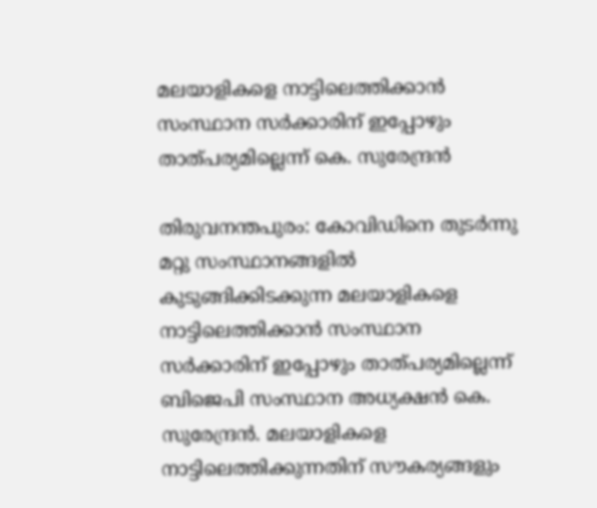മലയാളികളെ നാട്ടിലെത്തിക്കാന്‍ സംസ്ഥാന സര്‍ക്കാരിന് ഇപ്പോഴും താത്പര്യമില്ലെന്ന് കെ. സുരേന്ദ്രന്‍

തിരുവനന്തപുരം: കോവിഡിനെ തുടര്‍ന്നു മറ്റു സംസ്ഥാനങ്ങളില്‍ കുടുങ്ങിക്കിടക്കുന്ന മലയാളികളെ നാട്ടിലെത്തിക്കാന്‍ സംസ്ഥാന സര്‍ക്കാരിന് ഇപ്പോഴും താത്പര്യമില്ലെന്ന് ബിജെപി സംസ്ഥാന അധ്യക്ഷന്‍ കെ. സുരേന്ദ്രന്‍. മലയാളികളെ നാട്ടിലെത്തിക്കുന്നതിന് സൗകര്യങ്ങളും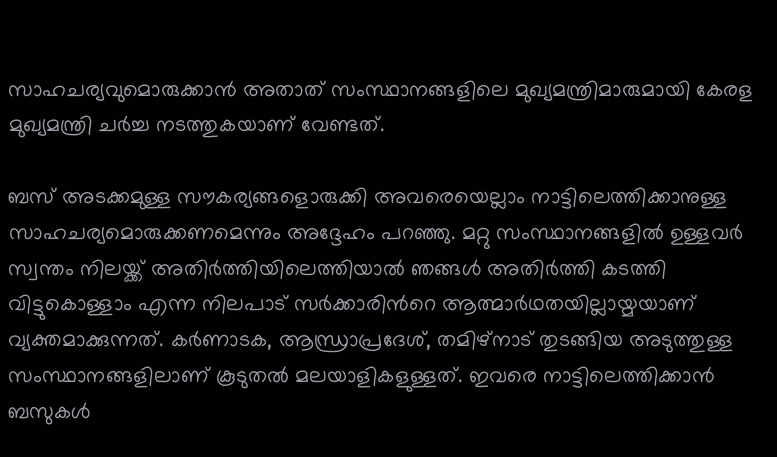സാഹചര്യവുമൊരുക്കാന്‍ അതാത് സംസ്ഥാനങ്ങളിലെ മുഖ്യമന്ത്രിമാരുമായി കേരള മുഖ്യമന്ത്രി ചര്‍ച്ച നടത്തുകയാണ് വേണ്ടത്.

ബസ് അടക്കമുള്ള സൗകര്യങ്ങളൊരുക്കി അവരെയെല്ലാം നാട്ടിലെത്തിക്കാനുള്ള സാഹചര്യമൊരുക്കണമെന്നും അദ്ദേഹം പറഞ്ഞു. മറ്റു സംസ്ഥാനങ്ങളില്‍ ഉള്ളവര്‍ സ്വന്തം നിലയ്ക്ക് അതിര്‍ത്തിയിലെത്തിയാല്‍ ഞങ്ങള്‍ അതിര്‍ത്തി കടത്തി വിട്ടുകൊള്ളാം എന്ന നിലപാട് സര്‍ക്കാരിന്‍റെ ആത്മാര്‍ഥതയില്ലായ്മയാണ് വ്യക്തമാക്കുന്നത്. കര്‍ണാടക, ആന്ധ്രാപ്രദേശ്, തമിഴ്നാട് തുടങ്ങിയ അടുത്തുള്ള സംസ്ഥാനങ്ങളിലാണ് കൂടുതല്‍ മലയാളികളുള്ളത്. ഇവരെ നാട്ടിലെത്തിക്കാന്‍ ബസുകള്‍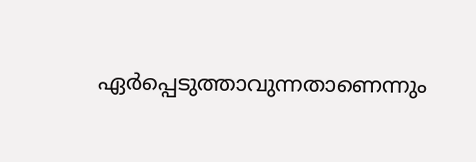ഏര്‍പ്പെടുത്താവുന്നതാണെന്നും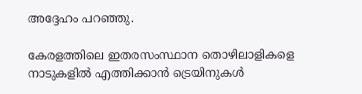അദ്ദേഹം പറഞ്ഞു.

കേരളത്തിലെ ഇതരസംസ്ഥാന തൊഴിലാളികളെ നാടുകളില്‍ എത്തിക്കാന്‍ ട്രെയിനുകള്‍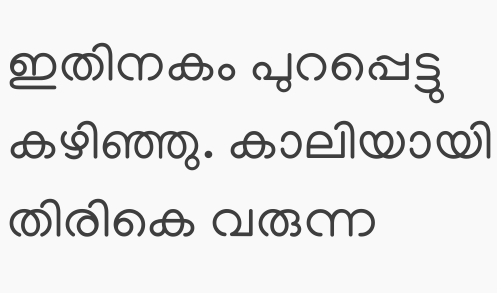ഇതിനകം പുറപ്പെട്ടു കഴിഞ്ഞു. കാലിയായി തിരികെ വരുന്ന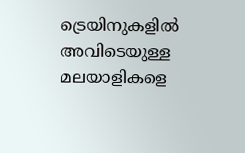ട്രെയിനുകളില്‍ അവിടെയുള്ള മലയാളികളെ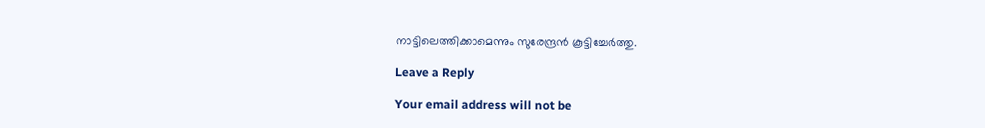നാട്ടിലെത്തിക്കാമെന്നും സുരേന്ദ്രന്‍ കൂട്ടിച്ചേര്‍ത്തു.

Leave a Reply

Your email address will not be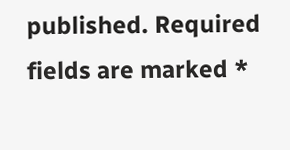published. Required fields are marked *